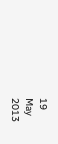19
May
2013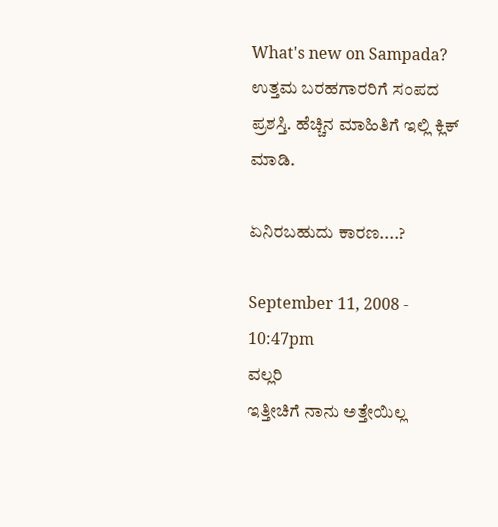What's new on Sampada?  ಉತ್ತಮ ಬರಹಗಾರರಿಗೆ ಸಂಪದ ಪ್ರಶಸ್ತಿ. ಹೆಚ್ಚಿನ ಮಾಹಿತಿಗೆ ಇಲ್ಲಿ ಕ್ಲಿಕ್ ಮಾಡಿ.

ಏನಿರಬಹುದು ಕಾರಣ....?

September 11, 2008 - 10:47pm
ವಲ್ಲರಿ
ಇತ್ತೀಚಿಗೆ ನಾನು ಅತ್ತೇಯಿಲ್ಲ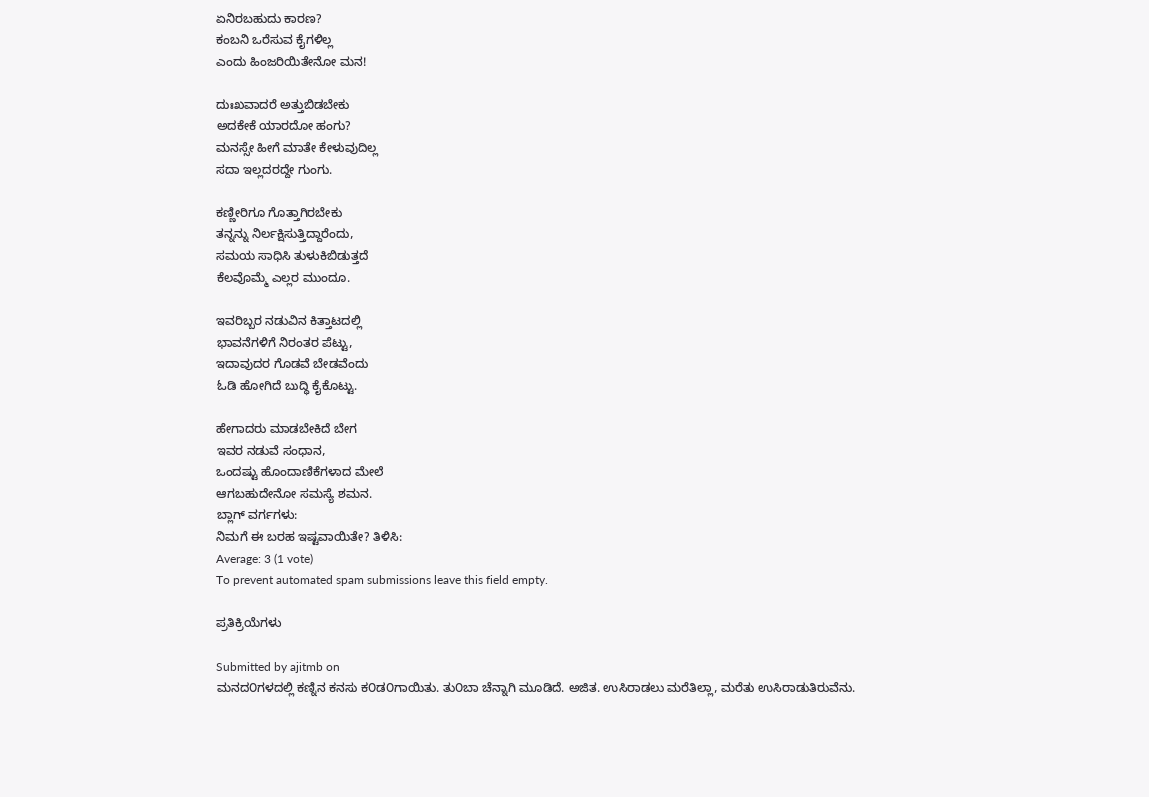ಏನಿರಬಹುದು ಕಾರಣ?
ಕಂಬನಿ ಒರೆಸುವ ಕೈಗಳಿಲ್ಲ
ಎಂದು ಹಿಂಜರಿಯಿತೇನೋ ಮನ!

ದುಃಖವಾದರೆ ಅತ್ತುಬಿಡಬೇಕು
ಅದಕೇಕೆ ಯಾರದೋ ಹಂಗು?
ಮನಸ್ಸೇ ಹೀಗೆ ಮಾತೇ ಕೇಳುವುದಿಲ್ಲ
ಸದಾ ಇಲ್ಲದರದ್ದೇ ಗುಂಗು.

ಕಣ್ಣೀರಿಗೂ ಗೊತ್ತಾಗಿರಬೇಕು
ತನ್ನನ್ನು ನಿರ್ಲಕ್ಷಿಸುತ್ತಿದ್ದಾರೆಂದು,
ಸಮಯ ಸಾಧಿಸಿ ತುಳುಕಿಬಿಡುತ್ತದೆ
ಕೆಲವೊಮ್ಮೆ ಎಲ್ಲರ ಮುಂದೂ.

ಇವರಿಬ್ಬರ ನಡುವಿನ ಕಿತ್ತಾಟದಲ್ಲಿ
ಭಾವನೆಗಳಿಗೆ ನಿರಂತರ ಪೆಟ್ಟು,
ಇದಾವುದರ ಗೊಡವೆ ಬೇಡವೆಂದು
ಓಡಿ ಹೋಗಿದೆ ಬುದ್ಧಿ ಕೈಕೊಟ್ಟು.

ಹೇಗಾದರು ಮಾಡಬೇಕಿದೆ ಬೇಗ
ಇವರ ನಡುವೆ ಸಂಧಾನ,
ಒಂದಷ್ಟು ಹೊಂದಾಣಿಕೆಗಳಾದ ಮೇಲೆ
ಆಗಬಹುದೇನೋ ಸಮಸ್ಯೆ ಶಮನ.
ಬ್ಲಾಗ್ ವರ್ಗಗಳು:
ನಿಮಗೆ ಈ ಬರಹ ಇಷ್ಟವಾಯಿತೇ? ತಿಳಿಸಿ:
Average: 3 (1 vote)
To prevent automated spam submissions leave this field empty.

ಪ್ರತಿಕ್ರಿಯೆಗಳು

Submitted by ajitmb on
ಮನದ೦ಗಳದಲ್ಲಿ ಕಣ್ನಿನ ಕನಸು ಕ೦ಡ೦ಗಾಯಿತು. ತು೦ಬಾ ಚೆನ್ನಾಗಿ ಮೂಡಿದೆ. ಅಜಿತ. ಉಸಿರಾಡಲು ಮರೆತಿಲ್ಲಾ, ಮರೆತು ಉಸಿರಾಡುತಿರುವೆನು.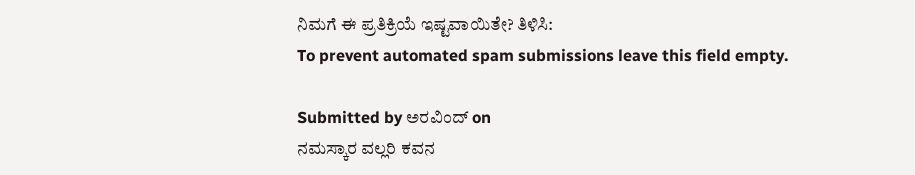ನಿಮಗೆ ಈ ಪ್ರತಿಕ್ರಿಯೆ ಇಷ್ಟವಾಯಿತೇ? ತಿಳಿಸಿ:
To prevent automated spam submissions leave this field empty.

Submitted by ಅರವಿಂದ್ on
ನಮಸ್ಕಾರ ವಲ್ಲರಿ ಕವನ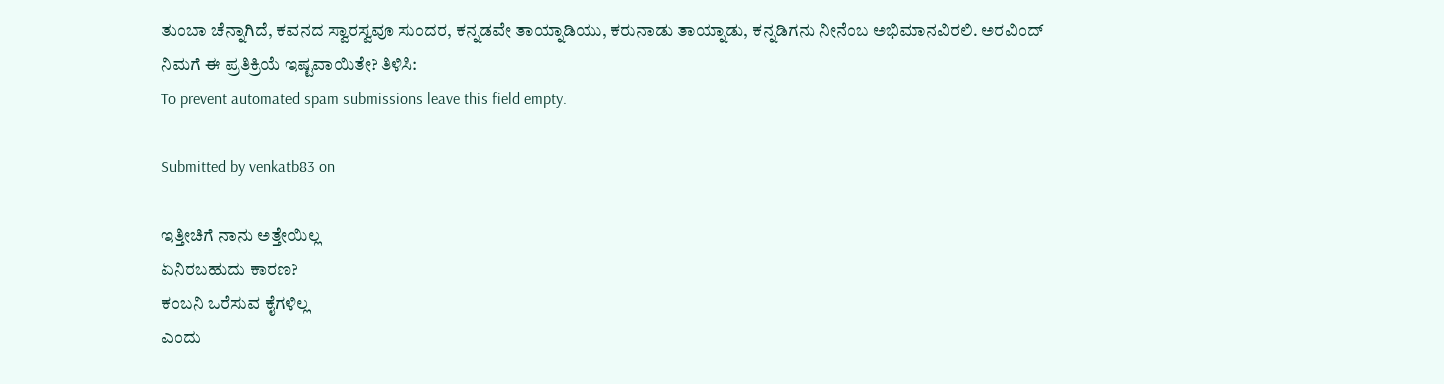ತುಂಬಾ ಚೆನ್ನಾಗಿದೆ, ಕವನದ ಸ್ವಾರಸ್ವವೂ ಸುಂದರ, ಕನ್ನಡವೇ ತಾಯ್ನಾಡಿಯು, ಕರುನಾಡು ತಾಯ್ನಾಡು, ಕನ್ನಡಿಗನು ನೀನೆಂಬ ಅಭಿಮಾನವಿರಲಿ. ಅರವಿಂದ್
ನಿಮಗೆ ಈ ಪ್ರತಿಕ್ರಿಯೆ ಇಷ್ಟವಾಯಿತೇ? ತಿಳಿಸಿ:
To prevent automated spam submissions leave this field empty.

Submitted by venkatb83 on

ಇತ್ತೀಚಿಗೆ ನಾನು ಅತ್ತೇಯಿಲ್ಲ
ಏನಿರಬಹುದು ಕಾರಣ?
ಕಂಬನಿ ಒರೆಸುವ ಕೈಗಳಿಲ್ಲ
ಎಂದು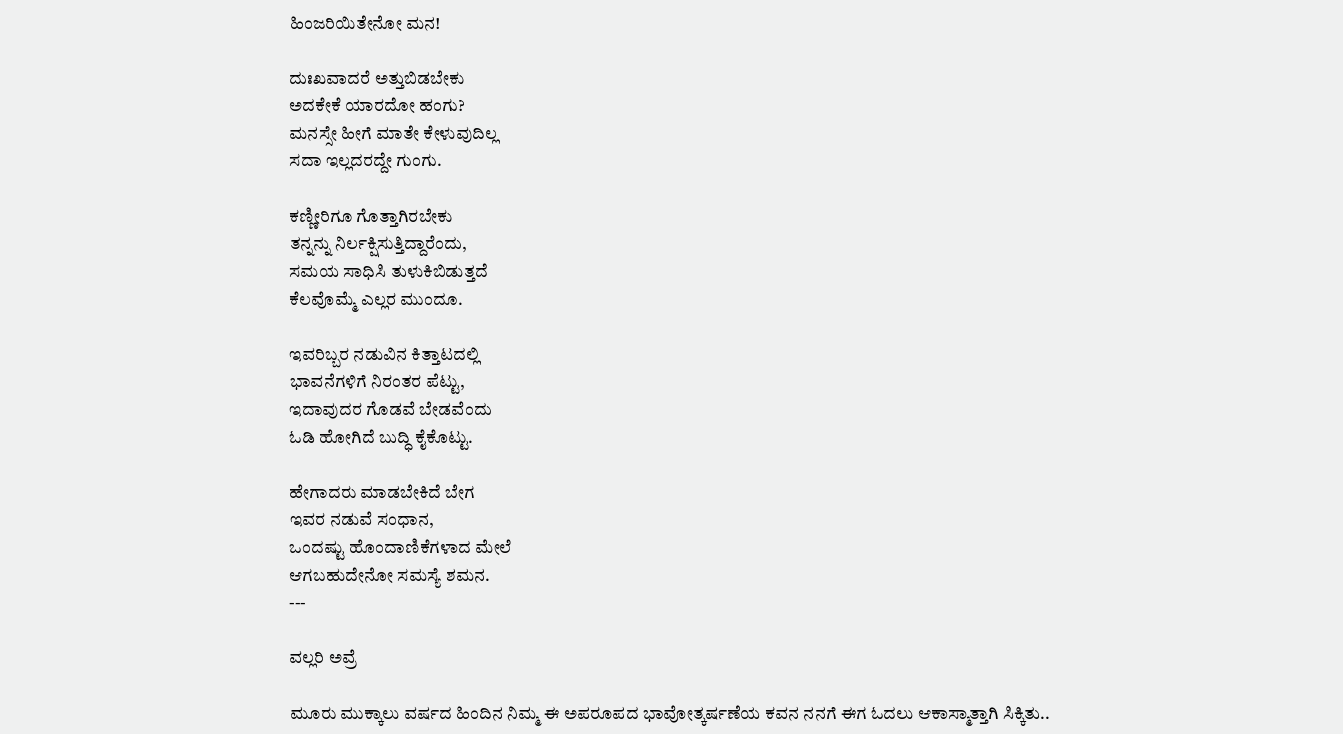ಹಿಂಜರಿಯಿತೇನೋ ಮನ!

ದುಃಖವಾದರೆ ಅತ್ತುಬಿಡಬೇಕು
ಅದಕೇಕೆ ಯಾರದೋ ಹಂಗು?
ಮನಸ್ಸೇ ಹೀಗೆ ಮಾತೇ ಕೇಳುವುದಿಲ್ಲ
ಸದಾ ಇಲ್ಲದರದ್ದೇ ಗುಂಗು.

ಕಣ್ಣೀರಿಗೂ ಗೊತ್ತಾಗಿರಬೇಕು
ತನ್ನನ್ನು ನಿರ್ಲಕ್ಷಿಸುತ್ತಿದ್ದಾರೆಂದು,
ಸಮಯ ಸಾಧಿಸಿ ತುಳುಕಿಬಿಡುತ್ತದೆ
ಕೆಲವೊಮ್ಮೆ ಎಲ್ಲರ ಮುಂದೂ.

ಇವರಿಬ್ಬರ ನಡುವಿನ ಕಿತ್ತಾಟದಲ್ಲಿ
ಭಾವನೆಗಳಿಗೆ ನಿರಂತರ ಪೆಟ್ಟು,
ಇದಾವುದರ ಗೊಡವೆ ಬೇಡವೆಂದು
ಓಡಿ ಹೋಗಿದೆ ಬುದ್ಧಿ ಕೈಕೊಟ್ಟು.

ಹೇಗಾದರು ಮಾಡಬೇಕಿದೆ ಬೇಗ
ಇವರ ನಡುವೆ ಸಂಧಾನ,
ಒಂದಷ್ಟು ಹೊಂದಾಣಿಕೆಗಳಾದ ಮೇಲೆ
ಆಗಬಹುದೇನೋ ಸಮಸ್ಯೆ ಶಮನ.
---

ವಲ್ಲರಿ ಅವ್ರೆ

ಮೂರು ಮುಕ್ಕಾಲು ವರ್ಷದ ಹಿಂದಿನ ನಿಮ್ಮ ಈ ಅಪರೂಪದ ಭಾವೋತ್ಕರ್ಷಣೆಯ ಕವನ ನನಗೆ ಈಗ ಓದಲು ಆಕಾಸ್ಮಾತ್ತಾಗಿ ಸಿಕ್ಕಿತು..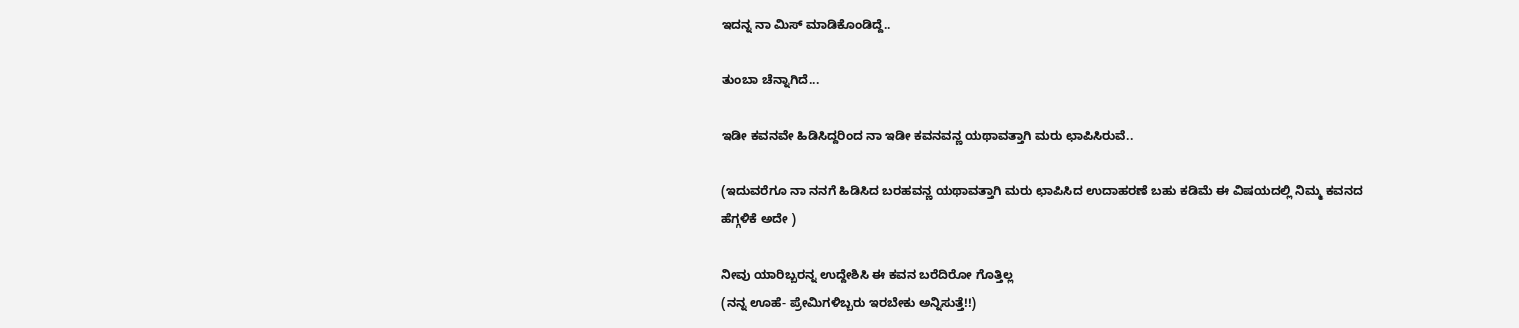ಇದನ್ನ ನಾ ಮಿಸ್ ಮಾಡಿಕೊಂಡಿದ್ದೆ..

ತುಂಬಾ ಚೆನ್ನಾಗಿದೆ...

ಇಡೀ ಕವನವೇ ಹಿಡಿಸಿದ್ದರಿಂದ ನಾ ಇಡೀ ಕವನವನ್ಣ ಯಥಾವತ್ತಾಗಿ ಮರು ಛಾಪಿಸಿರುವೆ..

(ಇದುವರೆಗೂ ನಾ ನನಗೆ ಹಿಡಿಸಿದ ಬರಹವನ್ಣ ಯಥಾವತ್ತಾಗಿ ಮರು ಛಾಪಿಸಿದ ಉದಾಹರಣೆ ಬಹು ಕಡಿಮೆ ಈ ವಿಷಯದಲ್ಲಿ ನಿಮ್ಮ ಕವನದ ಹೆಗ್ಗಳಿಕೆ ಅದೇ )

ನೀವು ಯಾರಿಬ್ಬರನ್ನ ಉದ್ದೇಶಿಸಿ ಈ ಕವನ ಬರೆದಿರೋ ಗೊತ್ತಿಲ್ಲ
(ನನ್ನ ಊಹೆ- ಪ್ರೇಮಿಗಳಿಬ್ಬರು ಇರಬೇಕು ಅನ್ನಿಸುತ್ತೆ!!)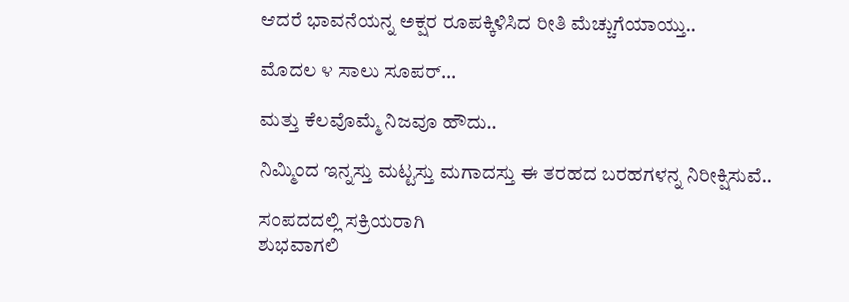ಆದರೆ ಭಾವನೆಯನ್ನ ಅಕ್ಷರ ರೂಪಕ್ಕಿಳಿಸಿದ ರೀತಿ ಮೆಚ್ಚುಗೆಯಾಯ್ತು..

ಮೊದಲ ೪ ಸಾಲು ಸೂಪರ್...

ಮತ್ತು ಕೆಲವೊಮ್ಮೆ ನಿಜವೂ ಹೌದು..

ನಿಮ್ಮಿಂದ ಇನ್ನಸ್ತು ಮಟ್ಟಸ್ತು ಮಗಾದಸ್ತು ಈ ತರಹದ ಬರಹಗಳನ್ನ ನಿರೀಕ್ಷಿಸುವೆ..

ಸಂಪದದಲ್ಲಿ ಸಕ್ರಿಯರಾಗಿ
ಶುಭವಾಗಲಿ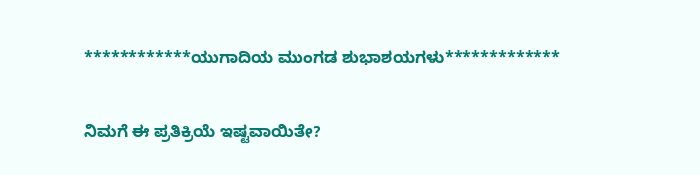************ಯುಗಾದಿಯ ಮುಂಗಡ ಶುಭಾಶಯಗಳು*************

ನಿಮಗೆ ಈ ಪ್ರತಿಕ್ರಿಯೆ ಇಷ್ಟವಾಯಿತೇ?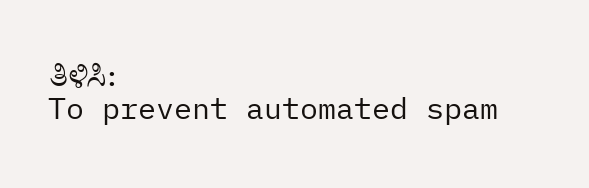ತಿಳಿಸಿ:
To prevent automated spam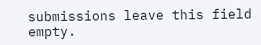submissions leave this field empty.